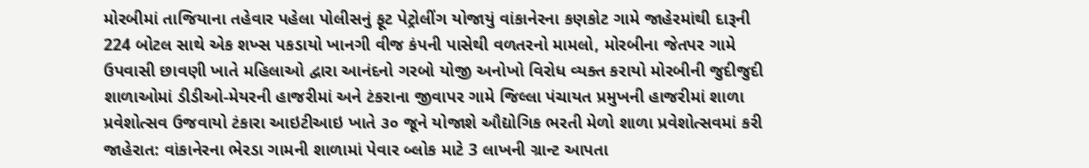મોરબીમાં તાજિયાના તહેવાર પહેલા પોલીસનું ફૂટ પેટ્રોલીંગ યોજાયું વાંકાનેરના કણકોટ ગામે જાહેરમાંથી દારૂની 224 બોટલ સાથે એક શખ્સ પકડાયો ખાનગી વીજ કંપની પાસેથી વળતરનો મામલો, મોરબીના જેતપર ગામે ઉપવાસી છાવણી ખાતે મહિલાઓ દ્વારા આનંદનો ગરબો યોજી અનોખો વિરોધ વ્યક્ત કરાયો મોરબીની જુદીજુદી શાળાઓમાં ડીડીઓ-મેયરની હાજરીમાં અને ટંકરાના જીવાપર ગામે જિલ્લા પંચાયત પ્રમુખની હાજરીમાં શાળા પ્રવેશોત્સવ ઉજવાયો ટંકારા આઇટીઆઇ ખાતે ૩૦ જૂને યોજાશે ઔદ્યોગિક ભરતી મેળો શાળા પ્રવેશોત્સવમાં કરી જાહેરાત: વાંકાનેરના ભેરડા ગામની શાળામાં પેવાર બ્લોક માટે 3 લાખની ગ્રાન્ટ આપતા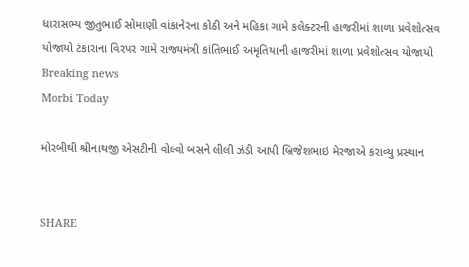ધારાસભ્ય જીતુભાઈ સોમાણી વાંકાનેરના કોઠી અને મહિકા ગામે કલેક્ટરની હાજરીમાં શાળા પ્રવેશોત્સવ યોજાયો ટંકારાના વિરપર ગામે રાજ્યમંત્રી કાંતિભાઈ અમૃતિયાની હાજરીમાં શાળા પ્રવેશોત્સવ યોજાયો
Breaking news
Morbi Today

મોરબીથી શ્રીનાથજી એસટીની વોલ્વો બસને લીલી ઝંડી આપી બ્રિજેશભાઇ મેરજાએ કરાવ્યુ પ્રસ્થાન


SHARE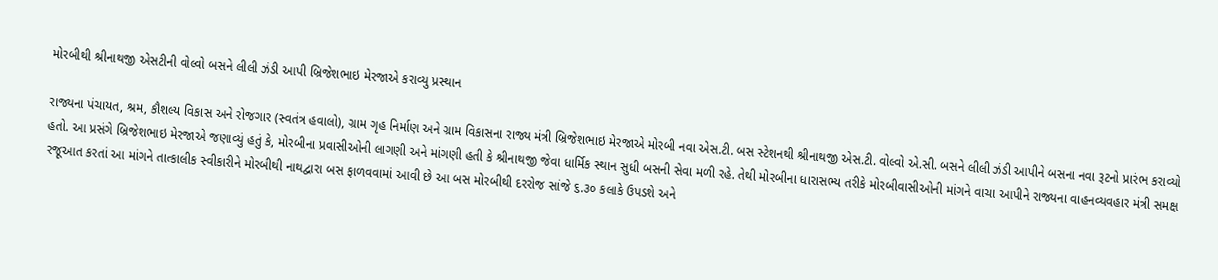મોરબીથી શ્રીનાથજી એસટીની વોલ્વો બસને લીલી ઝંડી આપી બ્રિજેશભાઇ મેરજાએ કરાવ્યુ પ્રસ્થાન

રાજ્યના પંચાયત, શ્રમ, કૌશલ્ય વિકાસ અને રોજગાર (સ્વતંત્ર હવાલો), ગ્રામ ગૃહ નિર્માણ અને ગ્રામ વિકાસના રાજ્ય મંત્રી બ્રિજેશભાઇ મેરજાએ મોરબી નવા એસ.ટી. બસ સ્ટેશનથી શ્રીનાથજી એસ.ટી. વોલ્વો એ.સી. બસને લીલી ઝંડી આપીને બસના નવા રૂટનો પ્રારંભ કરાવ્યો હતો. આ પ્રસંગે બ્રિજેશભાઇ મેરજાએ જણાવ્યું હતું કે, મોરબીના પ્રવાસીઓની લાગણી અને માંગણી હતી કે શ્રીનાથજી જેવા ધાર્મિક સ્થાન સુધી બસની સેવા મળી રહે. તેથી મોરબીના ધારાસભ્ય તરીકે મોરબીવાસીઓની માંગને વાચા આપીને રાજ્યના વાહનવ્યવહાર મંત્રી સમક્ષ રજૂઆત કરતાં આ માંગને તાત્કાલીક સ્વીકારીને મોરબીથી નાથદ્વારા બસ ફાળવવામાં આવી છે આ બસ મોરબીથી દરરોજ સાંજે ૬.૩૦ કલાકે ઉપડશે અને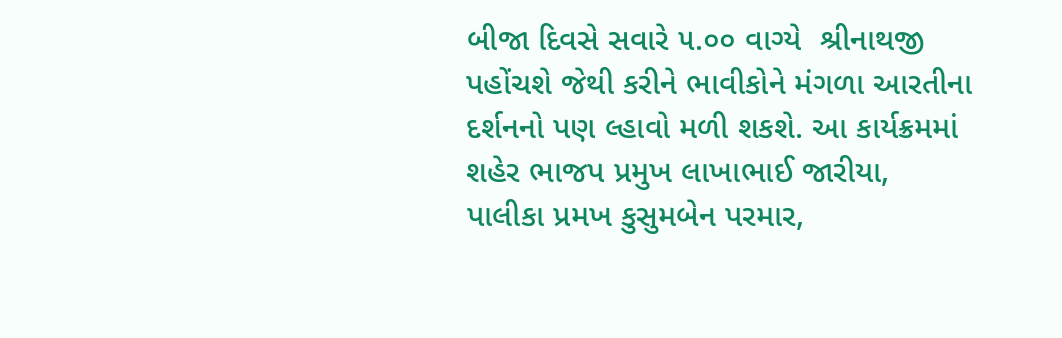બીજા દિવસે સવારે ૫.૦૦ વાગ્યે  શ્રીનાથજી પહોંચશે જેથી કરીને ભાવીકોને મંગળા આરતીના દર્શનનો પણ લ્હાવો મળી શકશે. આ કાર્યક્રમમાં શહેર ભાજપ પ્રમુખ લાખાભાઈ જારીયા, પાલીકા પ્રમખ કુસુમબેન પરમાર,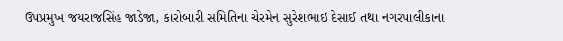ઉપપ્રમુખ જયરાજસિંહ જાડેજા, કારોબારી સમિતિના ચેરમેન સુરેશભાઇ દેસાઈ તથા નગરપાલીકાના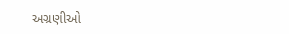અગ્રણીઓ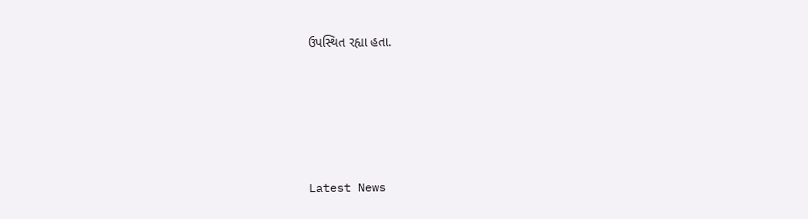ઉપસ્થિત રહ્યા હતા.






Latest News